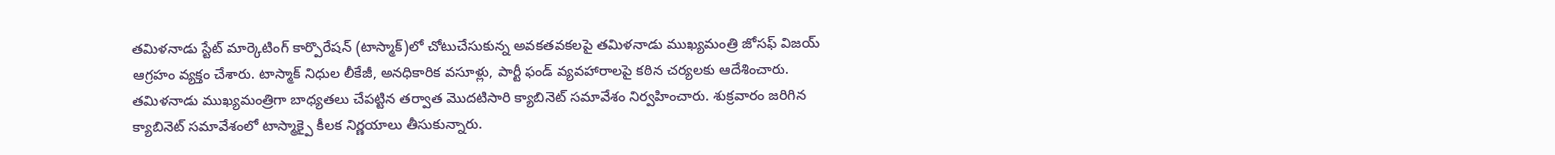తమిళనాడు స్టేట్ మార్కెటింగ్ కార్పొరేషన్ (టాస్మాక్)లో చోటుచేసుకున్న అవకతవకలపై తమిళనాడు ముఖ్యమంత్రి జోసఫ్ విజయ్ ఆగ్రహం వ్యక్తం చేశారు. టాస్మాక్ నిధుల లీకేజీ, అనధికారిక వసూళ్లు, పార్టీ ఫండ్ వ్యవహారాలపై కఠిన చర్యలకు ఆదేశించారు. తమిళనాడు ముఖ్యమంత్రిగా బాధ్యతలు చేపట్టిన తర్వాత మొదటిసారి క్యాబినెట్ సమావేశం నిర్వహించారు. శుక్రవారం జరిగిన క్యాబినెట్ సమావేశంలో టాస్మాక్పై కీలక నిర్ణయాలు తీసుకున్నారు.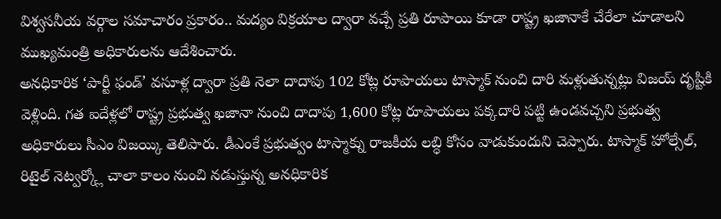విశ్వసనీయ వర్గాల సమాచారం ప్రకారం.. మద్యం విక్రయాల ద్వారా వచ్చే ప్రతి రూపాయి కూడా రాష్ట్ర ఖజానాకే చేరేలా చూడాలని ముఖ్యమంత్రి అధికారులను ఆదేశించారు.
అనధికారిక ‘పార్టీ ఫండ్’ వసూళ్ల ద్వారా ప్రతి నెలా దాదాపు 102 కోట్ల రూపాయలు టాస్మాక్ నుంచి దారి మళ్లుతున్నట్లు విజయ్ దృష్టికి వెళ్లింది. గత ఐదేళ్లలో రాష్ట్ర ప్రభుత్వ ఖజానా నుంచి దాదాపు 1,600 కోట్ల రూపాయలు పక్కదారి పట్టి ఉండవచ్చని ప్రభుత్వ అధికారులు సీఎం విజయ్కి తెలిపారు. డీఎంకే ప్రభుత్వం టాస్మాక్ను రాజకీయ లబ్ధి కోసం వాడుకుందుని చెప్పారు. టాస్మాక్ హోల్సేల్, రిటైల్ నెట్వర్క్లో చాలా కాలం నుంచి నడుస్తున్న అనధికారిక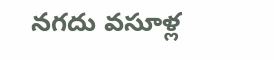నగదు వసూళ్ల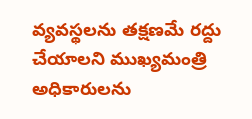వ్యవస్థలను తక్షణమే రద్దు చేయాలని ముఖ్యమంత్రి అధికారులను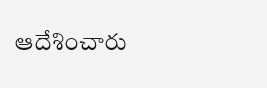ఆదేశించారు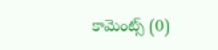కామెంట్స్ (0)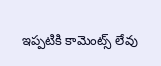ఇప్పటికి కామెంట్స్ లేవు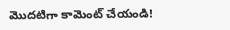మొదటిగా కామెంట్ చేయండి!